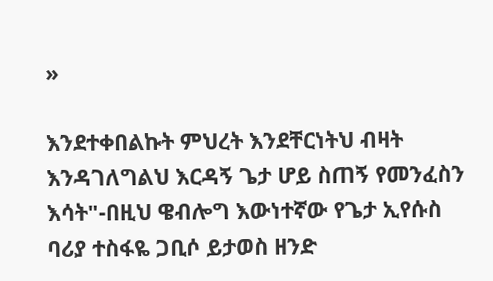»

እንደተቀበልኩት ምህረት እንደቸርነትህ ብዛት እንዳገለግልህ እርዳኝ ጌታ ሆይ ስጠኝ የመንፈስን እሳት"-በዚህ ዌብሎግ እውነተኛው የጌታ ኢየሱስ ባሪያ ተስፋዬ ጋቢሶ ይታወስ ዘንድ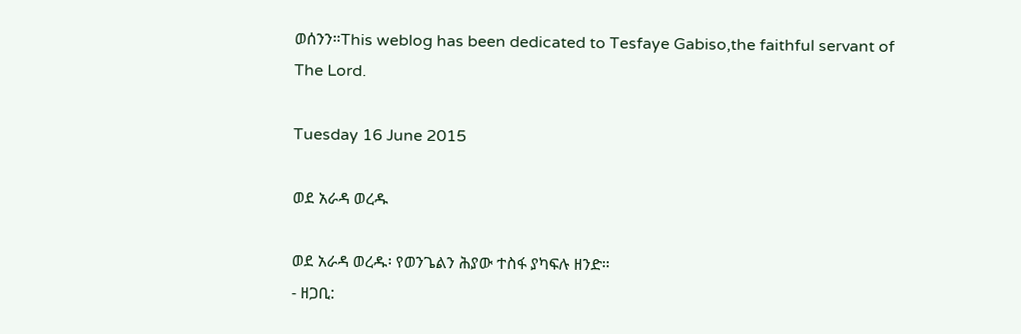ወሰንን።This weblog has been dedicated to Tesfaye Gabiso,the faithful servant of The Lord.

Tuesday 16 June 2015

ወደ አራዳ ወረዱ

ወደ አራዳ ወረዱ፡ የወንጌልን ሕያው ተስፋ ያካፍሉ ዘንድ።
- ዘጋቢ: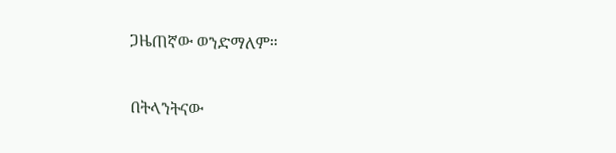ጋዜጠኛው ወንድማለም።


በትላንትናው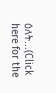ዕለት...(Click here for the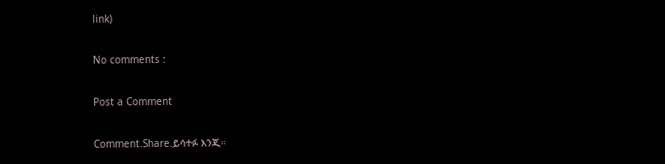link)

No comments :

Post a Comment

Comment.Share.ይሳተፉ እንጂ።